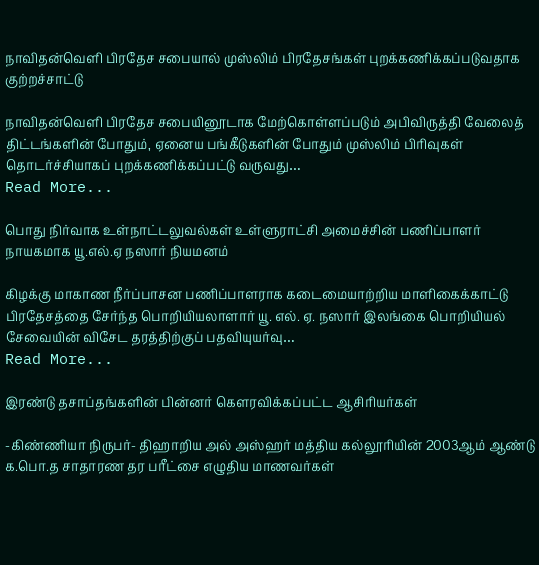நாவிதன்வெளி பிரதேச சபையால் முஸ்லிம் பிரதேசங்கள் புறக்கணிக்கப்படுவதாக குற்றச்சாட்டு

நாவிதன்வெளி பிரதேச சபையினூடாக மேற்கொள்ளப்படும் அபிவிருத்தி வேலைத் திட்டங்களின் போதும், ஏனைய பங்கீடுகளின் போதும் முஸ்லிம் பிரிவுகள் தொடர்ச்சியாகப் புறக்கணிக்கப்பட்டு வருவது…
Read More...

பொது நிர்வாக உள்நாட்டலுவல்கள் உள்ளுராட்சி அமைச்சின் பணிப்பாளர் நாயகமாக யூ.எல்.ஏ நஸார் நியமனம்

கிழக்கு மாகாண நீர்ப்பாசன பணிப்பாளராக கடைமையாற்றிய மாளிகைக்காட்டு பிரதேசத்தை சேர்ந்த பொறியியலாளார் யூ. எல். ஏ. நஸார் இலங்கை பொறியியல் சேவையின் விசேட தரத்திற்குப் பதவியுயர்வு…
Read More...

இரண்டு தசாப்தங்களின் பின்னர் கௌரவிக்கப்பட்ட ஆசிரியர்கள்

-கிண்ணியா நிருபர்- திஹாறிய அல் அஸ்ஹர் மத்திய கல்லூரியின் 2003ஆம் ஆண்டு க.பொ.த சாதாரண தர பரீட்சை எழுதிய மாணவர்கள்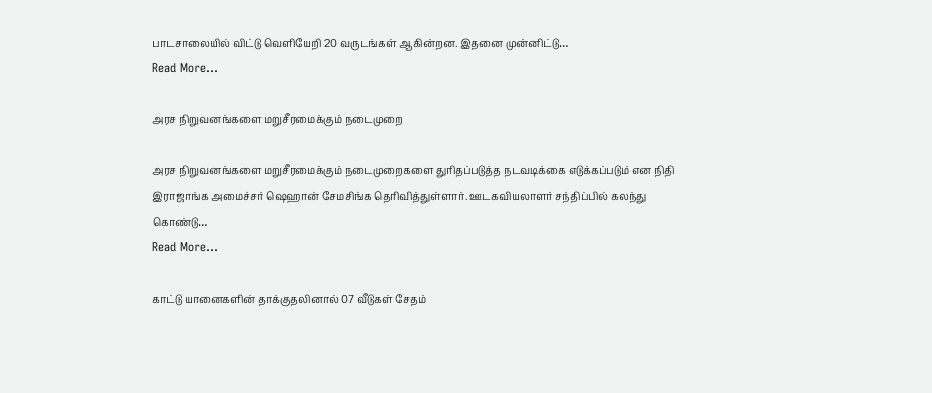பாடசாலையில் விட்டு வெளியேறி 20 வருடங்கள் ஆகின்றன. இதனை முன்னிட்டு…
Read More...

அரச நிறுவனங்களை மறுசீரமைக்கும் நடைமுறை

அரச நிறுவனங்களை மறுசீரமைக்கும் நடைமுறைகளை துரிதப்படுத்த நடவடிக்கை எடுக்கப்படும் என நிதி இராஜாங்க அமைச்சர் ஷெஹான் சேமசிங்க தெரிவித்துள்ளார். ஊடகவியலாளர் சந்திப்பில் கலந்து கொண்டு…
Read More...

காட்டு யானைகளின் தாக்குதலினால் 07 வீடுகள் சேதம்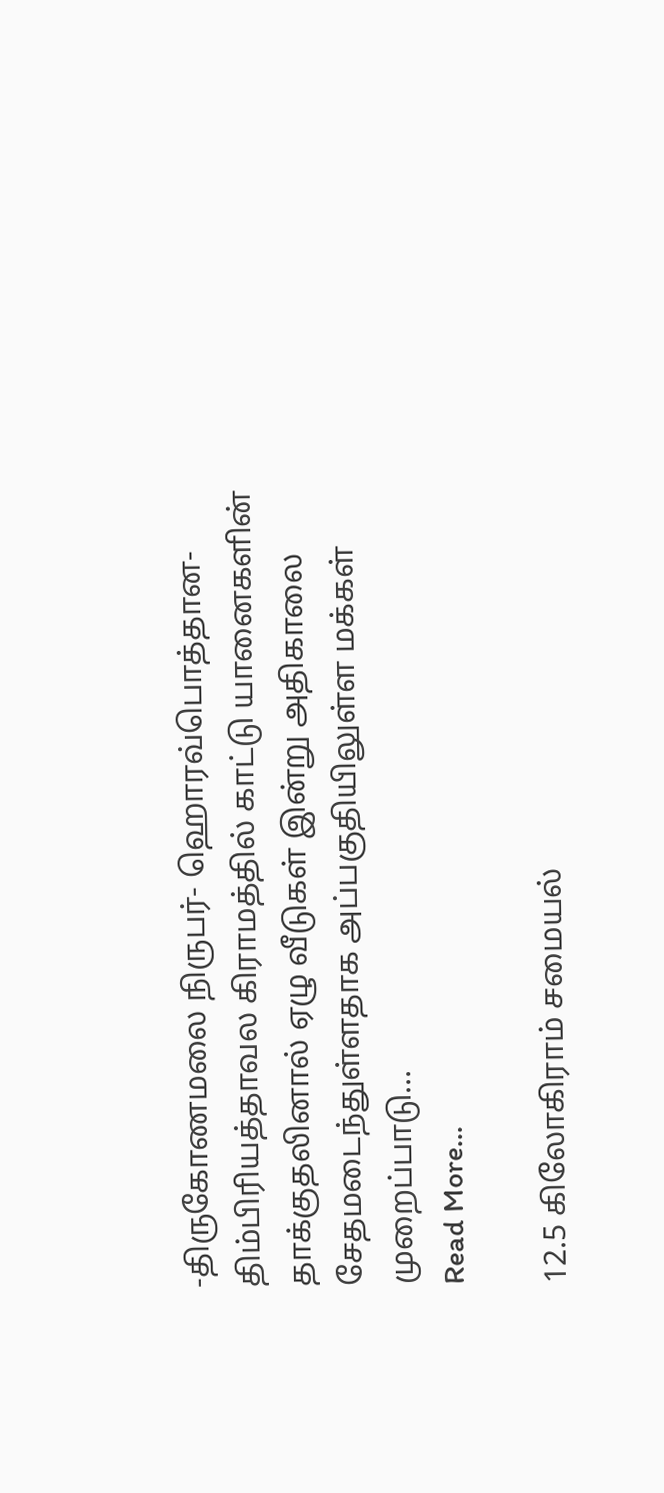-திருகோணமலை நிருபர்- ஹொரவ்பொத்தான-திம்பிரியத்தாவல கிராமத்தில் காட்டு யானைகளின் தாக்குதலினால் ஏழு வீடுகள் இன்று அதிகாலை சேதமடைந்துள்ளதாக அப்பகுதியிலுள்ள மக்கள் முறைப்பாடு…
Read More...

12.5 கிலோகிராம் சமையல்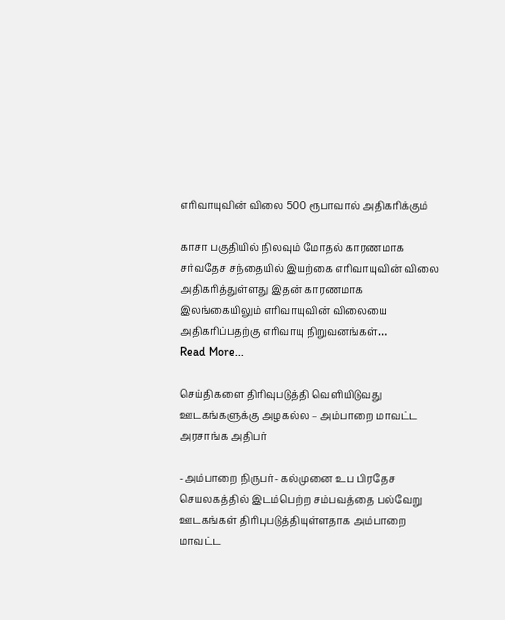எரிவாயுவின் விலை 500 ரூபாவால் அதிகரிக்கும்

காசா பகுதியில் நிலவும் மோதல் காரணமாக சர்வதேச சந்தையில் இயற்கை எரிவாயுவின் விலை அதிகரித்துள்ளது இதன் காரணமாக இலங்கையிலும் எரிவாயுவின் விலையை அதிகரிப்பதற்கு எரிவாயு நிறுவனங்கள்…
Read More...

செய்திகளை திரிவுபடுத்தி வெளியிடுவது ஊடகங்களுக்கு அழகல்ல – அம்பாறை மாவட்ட அரசாங்க அதிபர்

-அம்பாறை நிருபர்- கல்முனை உப பிரதேச செயலகத்தில் இடம்பெற்ற சம்பவத்தை பல்வேறு ஊடகங்கள் திரிபுபடுத்தியுள்ளதாக அம்பாறை மாவட்ட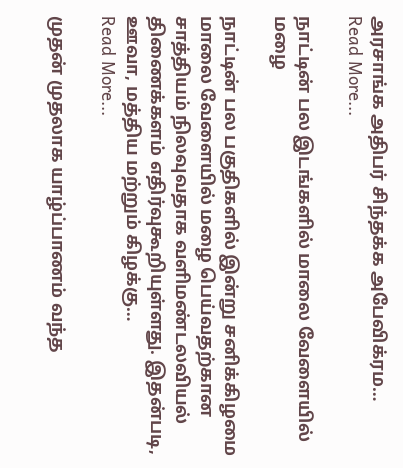அரசாங்க அதிபர் சிந்தக்க அபேவிக்ரம…
Read More...

நாட்டின் பல இடங்களில் மாலை வேளையில் மழை

நாட்டின் பல பகுதிகளில் இன்று சனிக்கிழமை மாலை வேளையில் மழை பெய்வதற்கான சாத்தியம் நிலவுவதாக வளிமண்டலவியல் திணைக்களம் எதிர்வுகூறியுள்ளது. இதன்படி, ஊவா, மத்திய மற்றும் கிழக்கு…
Read More...

முதன் முதலாக யாழ்ப்பாணம் வந்த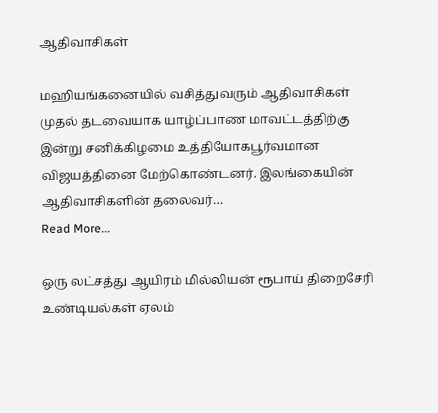ஆதிவாசிகள்

மஹியங்கனையில் வசித்துவரும் ஆதிவாசிகள் முதல் தடவையாக யாழ்ப்பாண மாவட்டத்திற்கு இன்று சனிக்கிழமை உத்தியோகபூர்வமான விஜயத்தினை மேற்கொண்டனர். இலங்கையின் ஆதிவாசிகளின் தலைவர்…
Read More...

ஒரு லட்சத்து ஆயிரம் மில்லியன் ரூபாய் திறைசேரி உண்டியல்கள் ஏலம்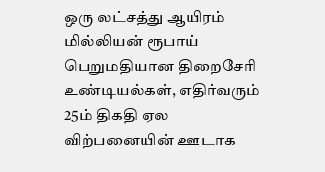ஒரு லட்சத்து ஆயிரம் மில்லியன் ரூபாய் பெறுமதியான திறைசேரி உண்டியல்கள், எதிர்வரும் 25ம் திகதி ஏல விற்பனையின் ஊடாக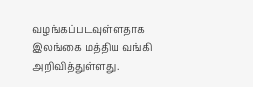வழங்கப்படவுள்ளதாக இலங்கை மத்திய வங்கி அறிவித்துள்ளது.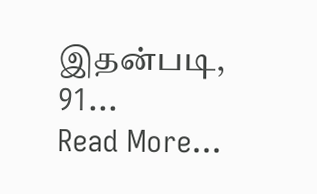இதன்படி, 91…
Read More...